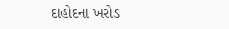દાહોદના ખરોડ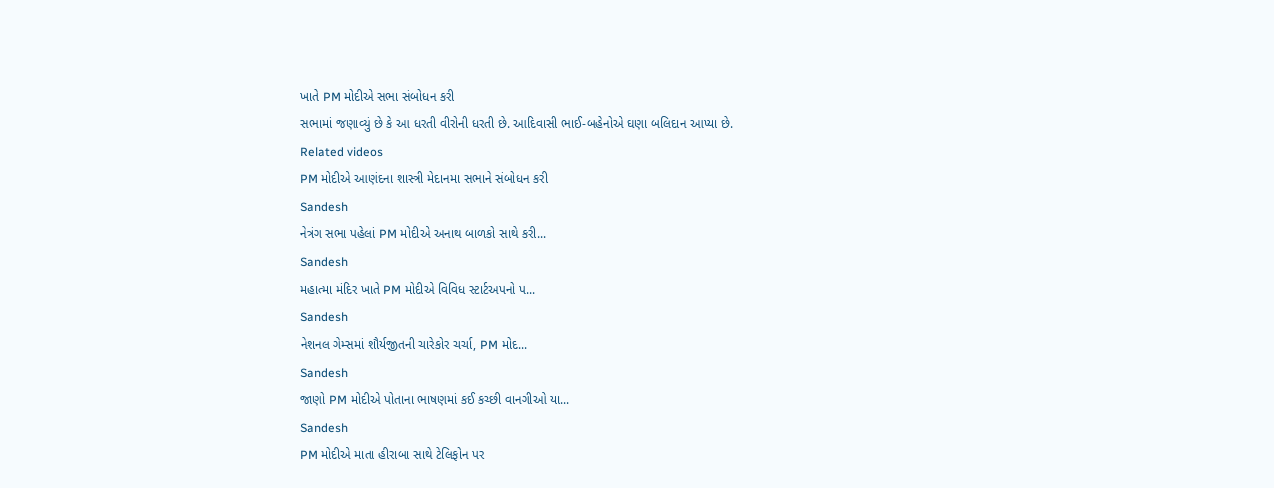ખાતે PM મોદીએ સભા સંબોધન કરી
સભામાં જણાવ્યું છે કે આ ધરતી વીરોની ધરતી છે. આદિવાસી ભાઈ-બહેનોએ ઘણા બલિદાન આપ્યા છે.
Related videos
PM મોદીએ આણંદના શાસ્ત્રી મેદાનમા સભાને સંબોધન કરી
Sandesh
નેત્રંગ સભા પહેલાં PM મોદીએ અનાથ બાળકો સાથે કરી...
Sandesh
મહાત્મા મંદિર ખાતે PM મોદીએ વિવિધ સ્ટાર્ટઅપનો પ...
Sandesh
નેશનલ ગેમ્સમાં શૌર્યજીતની ચારેકોર ચર્ચા, PM મોદ...
Sandesh
જાણો PM મોદીએ પોતાના ભાષણમાં કઈ કચ્છી વાનગીઓ યા...
Sandesh
PM મોદીએ માતા હીરાબા સાથે ટેલિફોન પર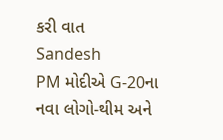કરી વાત
Sandesh
PM મોદીએ G-20ના નવા લોગો-થીમ અને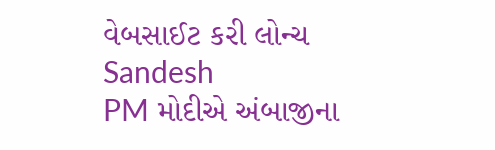વેબસાઈટ કરી લોન્ચ
Sandesh
PM મોદીએ અંબાજીના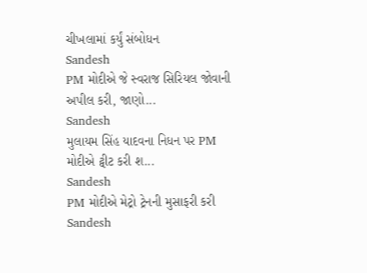ચીખલામાં કર્યું સંબોધન
Sandesh
PM મોદીએ જે સ્વરાજ સિરિયલ જોવાની અપીલ કરી, જાણો...
Sandesh
મુલાયમ સિંહ યાદવના નિધન પર PM મોદીએ ટ્વીટ કરી શ...
Sandesh
PM મોદીએ મેટ્રો ટ્રેનની મુસાફરી કરી
Sandesh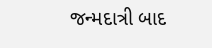જન્મદાત્રી બાદ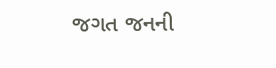જગત જનની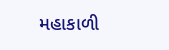મહાકાળી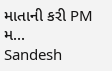માતાની કરી PM મ...
Sandesh